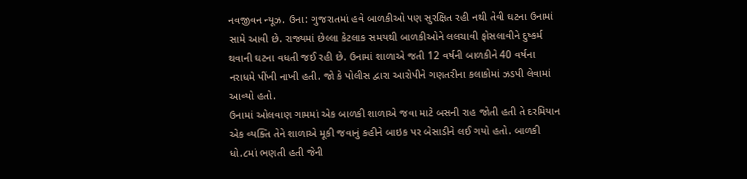નવજીવન ન્યૂઝ. ઉના: ગુજરાતમાં હવે બાળકીઓ પણ સુરક્ષિત રહી નથી તેવી ઘટના ઉનામાં સામે આવી છે. રાજ્યમાં છેલ્લા કેટલાક સમયથી બાળકીઓને લલચાવી ફોસલાવીને દુષ્કર્મ થવાની ઘટના વધતી જઈ રહી છે. ઉનામાં શાળાએ જતી 12 વર્ષની બાળકીને 40 વર્ષના નરાધમે પીંખી નાખી હતી. જો કે પોલીસ દ્વારા આરોપીને ગણતરીના કલાકોમાં ઝડપી લેવામાં આવ્યો હતો.
ઉનામાં ઓલવાણ ગામમાં એક બાળકી શાળાએ જવા માટે બસની રાહ જોતી હતી તે દરમિયાન એક વ્યક્તિ તેને શાળાએ મૂકી જવાનું કહીને બાઇક પર બેસાડીને લઈ ગયો હતો. બાળકી ધો.૮માં ભણતી હતી જેની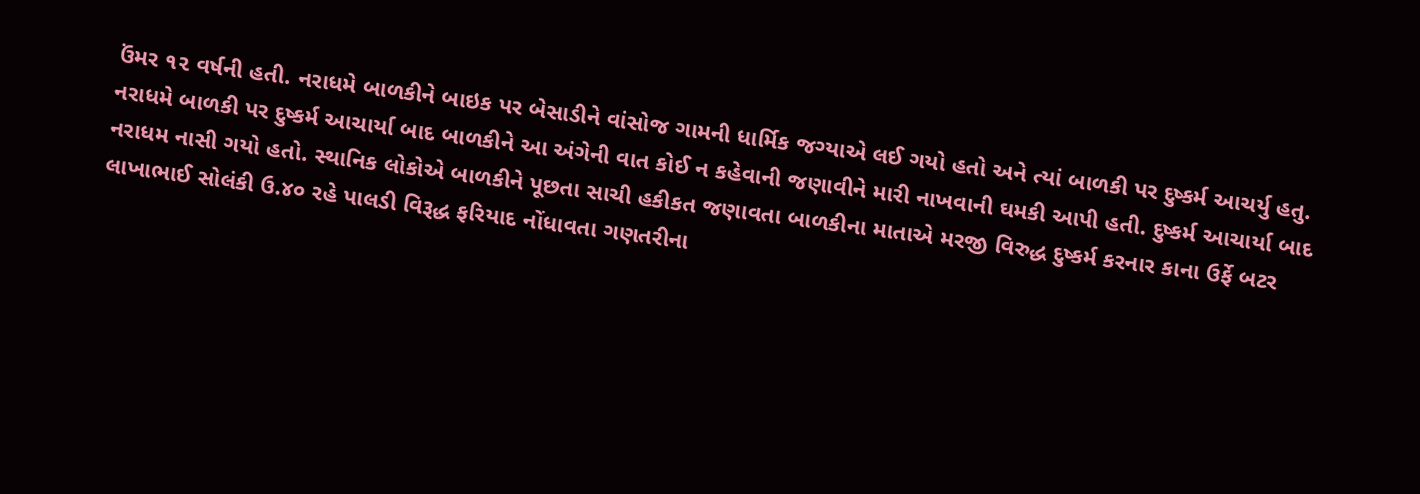ઉંમર ૧૨ વર્ષની હતી. નરાધમે બાળકીને બાઇક પર બેસાડીને વાંસોજ ગામની ધાર્મિક જગ્યાએ લઈ ગયો હતો અને ત્યાં બાળકી પર દુષ્કર્મ આચર્યુ હતુ.
નરાધમે બાળકી પર દુષ્કર્મ આચાર્યા બાદ બાળકીને આ અંગેની વાત કોઈ ન કહેવાની જણાવીને મારી નાખવાની ઘમકી આપી હતી. દુષ્કર્મ આચાર્યા બાદ નરાધમ નાસી ગયો હતો. સ્થાનિક લોકોએ બાળકીને પૂછતા સાચી હકીકત જણાવતા બાળકીના માતાએ મરજી વિરુદ્ધ દુષ્કર્મ કરનાર કાના ઉર્ફે બટર લાખાભાઈ સોલંકી ઉ.૪૦ રહે પાલડી વિરૂદ્ધ ફરિયાદ નોંધાવતા ગણતરીના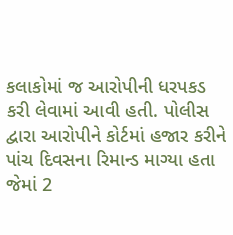કલાકોમાં જ આરોપીની ધરપકડ કરી લેવામાં આવી હતી. પોલીસ દ્વારા આરોપીને કોર્ટમાં હજાર કરીને પાંચ દિવસના રિમાન્ડ માગ્યા હતા જેમાં 2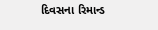દિવસના રિમાન્ડ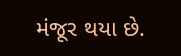મંજૂર થયા છે.